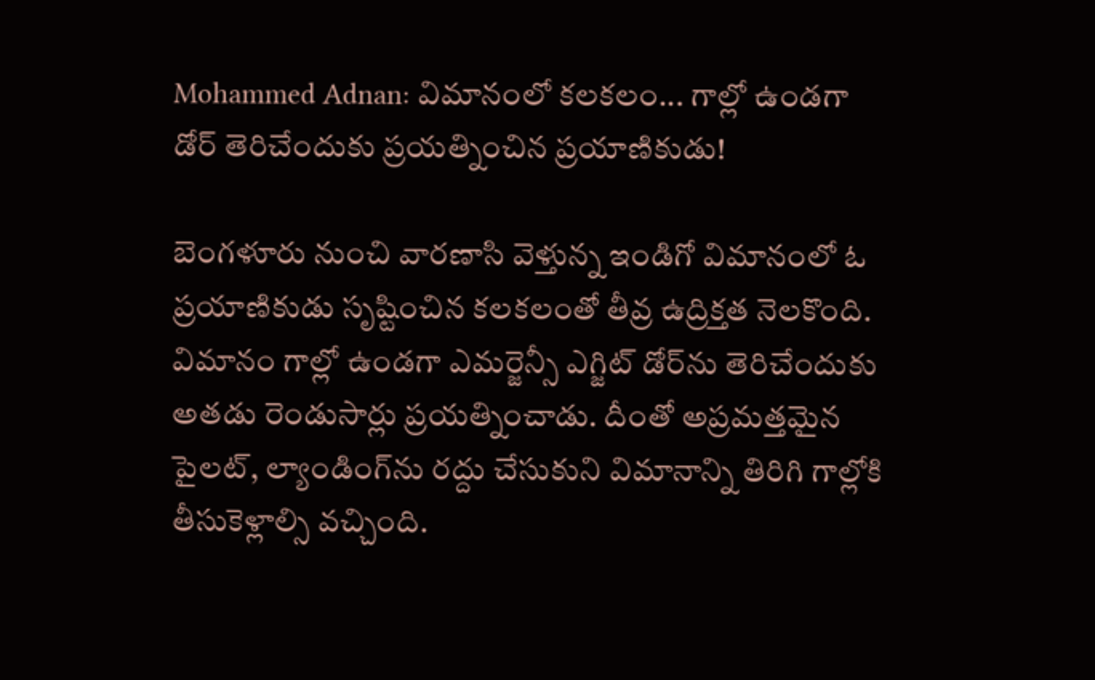Mohammed Adnan: విమానంలో కలకలం... గాల్లో ఉండగా డోర్ తెరిచేందుకు ప్రయత్నించిన ప్రయాణికుడు!

బెంగళూరు నుంచి వారణాసి వెళ్తున్న ఇండిగో విమానంలో ఓ ప్రయాణికుడు సృష్టించిన కలకలంతో తీవ్ర ఉద్రిక్తత నెలకొంది. విమానం గాల్లో ఉండగా ఎమర్జెన్సీ ఎగ్జిట్ డోర్‌ను తెరిచేందుకు అతడు రెండుసార్లు ప్రయత్నించాడు. దీంతో అప్రమత్తమైన పైలట్, ల్యాండింగ్‌ను రద్దు చేసుకుని విమానాన్ని తిరిగి గాల్లోకి తీసుకెళ్లాల్సి వచ్చింది.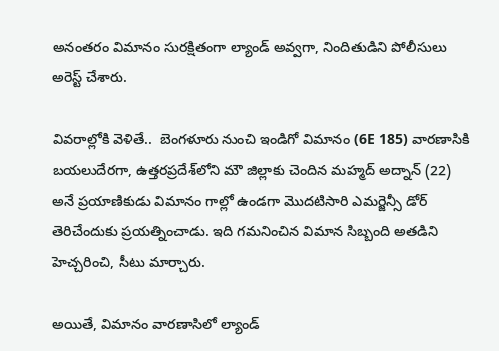అనంతరం విమానం సురక్షితంగా ల్యాండ్ అవ్వగా, నిందితుడిని పోలీసులు అరెస్ట్ చేశారు.

వివరాల్లోకి వెళితే..  బెంగళూరు నుంచి ఇండిగో విమానం (6E 185) వారణాసికి బయలుదేరగా, ఉత్తరప్రదేశ్‌లోని మౌ జిల్లాకు చెందిన మహ్మద్ అద్నాన్ (22) అనే ప్రయాణికుడు విమానం గాల్లో ఉండగా మొదటిసారి ఎమర్జెన్సీ డోర్ తెరిచేందుకు ప్రయత్నించాడు. ఇది గమనించిన విమాన సిబ్బంది అతడిని హెచ్చరించి, సీటు మార్చారు.

అయితే, విమానం వారణాసిలో ల్యాండ్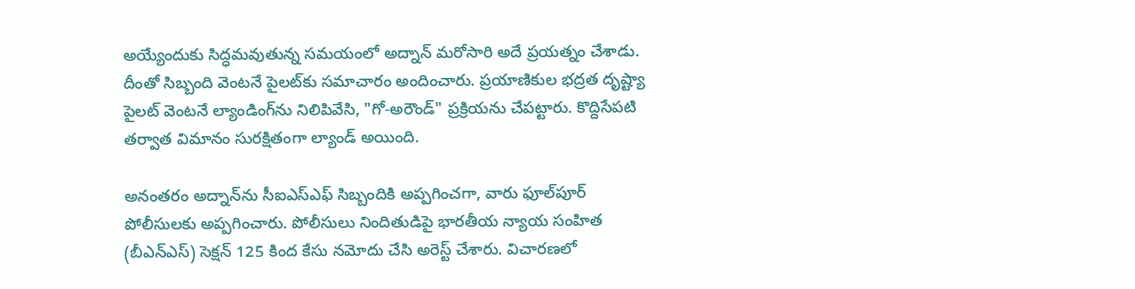అయ్యేందుకు సిద్ధమవుతున్న సమయంలో అద్నాన్ మరోసారి అదే ప్రయత్నం చేశాడు. దీంతో సిబ్బంది వెంటనే పైలట్‌కు సమాచారం అందించారు. ప్రయాణికుల భద్రత దృష్ట్యా పైలట్ వెంటనే ల్యాండింగ్‌ను నిలిపివేసి, "గో-అరౌండ్" ప్రక్రియను చేపట్టారు. కొద్దిసేపటి తర్వాత విమానం సురక్షితంగా ల్యాండ్ అయింది.

అనంతరం అద్నాన్‌ను సీఐఎస్ఎఫ్ సిబ్బందికి అప్పగించగా, వారు ఫూల్‌పూర్ పోలీసులకు అప్పగించారు. పోలీసులు నిందితుడిపై భారతీయ న్యాయ సంహిత (బీఎన్ఎస్) సెక్షన్ 125 కింద కేసు నమోదు చేసి అరెస్ట్ చేశారు. విచారణలో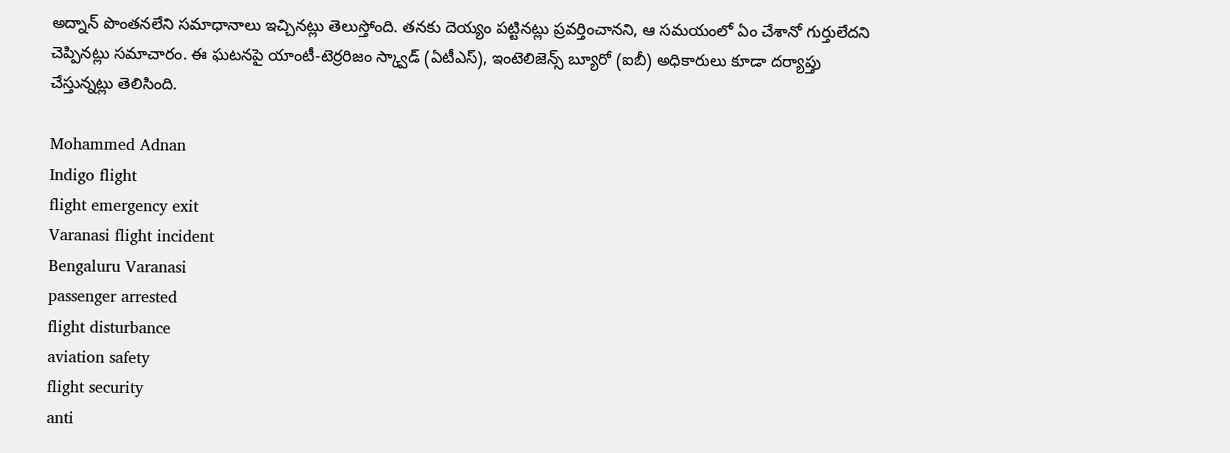అద్నాన్ పొంతనలేని సమాధానాలు ఇచ్చినట్లు తెలుస్తోంది. తనకు దెయ్యం పట్టినట్లు ప్రవర్తించానని, ఆ సమయంలో ఏం చేశానో గుర్తులేదని చెప్పినట్లు సమాచారం. ఈ ఘటనపై యాంటీ-టెర్రరిజం స్క్వాడ్ (ఏటీఎస్), ఇంటెలిజెన్స్ బ్యూరో (ఐబీ) అధికారులు కూడా దర్యాప్తు చేస్తున్నట్లు తెలిసింది.

Mohammed Adnan
Indigo flight
flight emergency exit
Varanasi flight incident
Bengaluru Varanasi
passenger arrested
flight disturbance
aviation safety
flight security
anti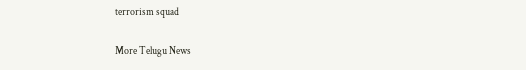terrorism squad

More Telugu News